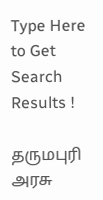Type Here to Get Search Results !

தருமபுரி அரசு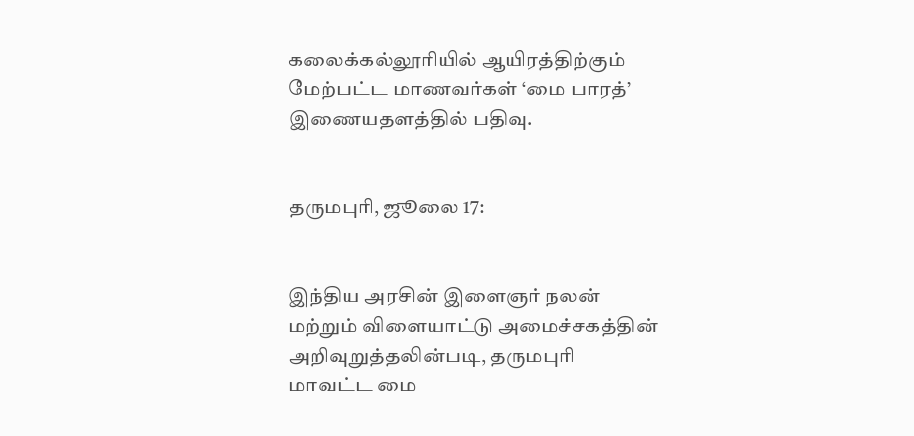கலைக்கல்லூரியில் ஆயிரத்திற்கும் மேற்பட்ட மாணவர்கள் ‘மை பாரத்’ இணையதளத்தில் பதிவு.


தருமபுரி, ஜூலை 17:


இந்திய அரசின் இளைஞர் நலன் மற்றும் விளையாட்டு அமைச்சகத்தின் அறிவுறுத்தலின்படி, தருமபுரி மாவட்ட மை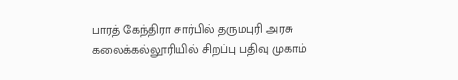பாரத் கேந்திரா சார்பில் தருமபுரி அரசு கலைக்கல்லூரியில் சிறப்பு பதிவு முகாம்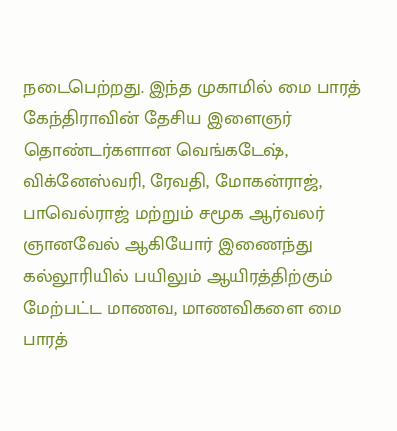நடைபெற்றது. இந்த முகாமில் மை பாரத் கேந்திராவின் தேசிய இளைஞர் தொண்டர்களான வெங்கடேஷ், விக்னேஸ்வரி, ரேவதி, மோகன்ராஜ், பாவெல்ராஜ் மற்றும் சமூக ஆர்வலர் ஞானவேல் ஆகியோர் இணைந்து கல்லூரியில் பயிலும் ஆயிரத்திற்கும் மேற்பட்ட மாணவ, மாணவிகளை மை பாரத்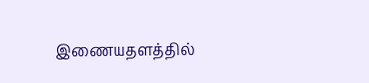இணையதளத்தில்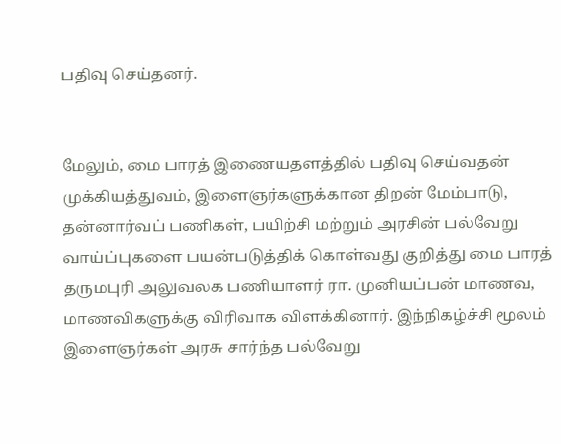பதிவு செய்தனர்.


மேலும், மை பாரத் இணையதளத்தில் பதிவு செய்வதன் முக்கியத்துவம், இளைஞர்களுக்கான திறன் மேம்பாடு, தன்னார்வப் பணிகள், பயிற்சி மற்றும் அரசின் பல்வேறு வாய்ப்புகளை பயன்படுத்திக் கொள்வது குறித்து மை பாரத் தருமபுரி அலுவலக பணியாளர் ரா. முனியப்பன் மாணவ, மாணவிகளுக்கு விரிவாக விளக்கினார். இந்நிகழ்ச்சி மூலம் இளைஞர்கள் அரசு சார்ந்த பல்வேறு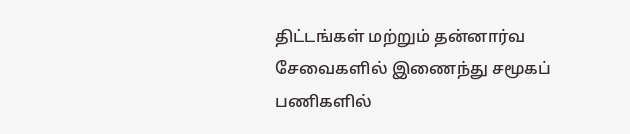திட்டங்கள் மற்றும் தன்னார்வ சேவைகளில் இணைந்து சமூகப் பணிகளில்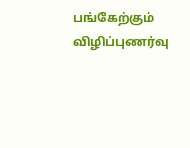பங்கேற்கும் விழிப்புணர்வு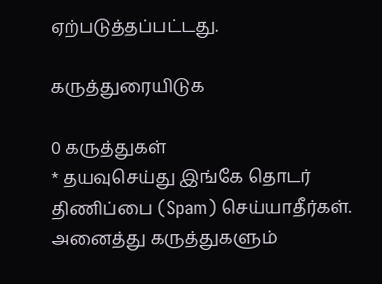ஏற்படுத்தப்பட்டது.

கருத்துரையிடுக

0 கருத்துகள்
* தயவுசெய்து இங்கே தொடர் திணிப்பை (Spam) செய்யாதீர்கள். அனைத்து கருத்துகளும்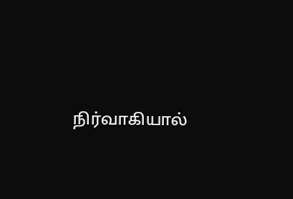நிர்வாகியால்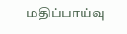மதிப்பாய்வு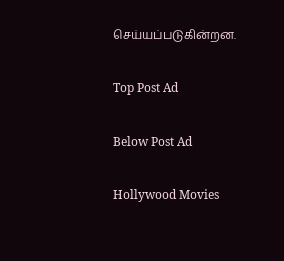செய்யப்படுகின்றன.

Top Post Ad

Below Post Ad

Hollywood Movies